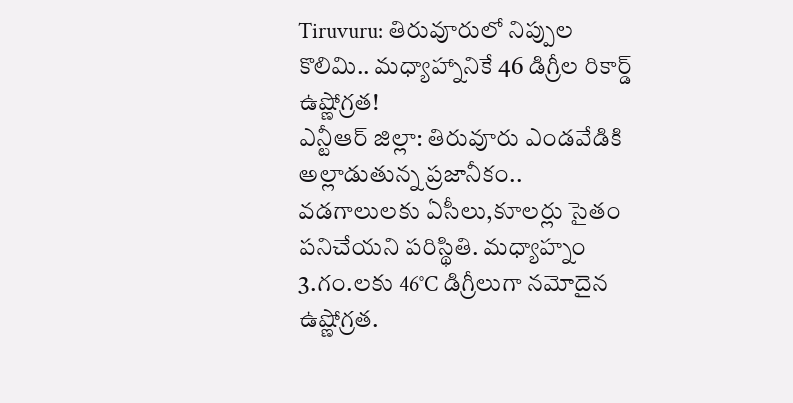Tiruvuru: తిరువూరులో నిప్పుల కొలిమి.. మధ్యాహ్నానికే 46 డిగ్రీల రికార్డ్ ఉష్ణోగ్రత!
ఎన్టీఆర్ జిల్లా: తిరువూరు ఎండవేడికి అల్లాడుతున్న ప్రజానీకం..
వడగాలులకు ఏసీలు,కూలర్లు సైతం పనిచేయని పరిస్థితి. మధ్యాహ్నం 3.గం.లకు 46°C డిగ్రీలుగా నమోదైన ఉష్ణోగ్రత.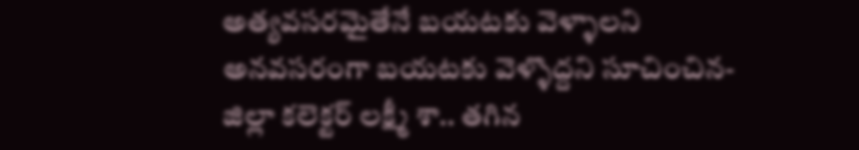అత్యవసరమైతేనే బయటకు వెళ్ళాలని అనవసరంగా బయటకు వెళ్ళొద్దని సూచించిన-జిల్లా కలెక్టర్ లక్ష్మీ శా.. తగిన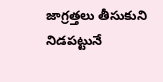జాగ్రత్తలు తీసుకుని నిడపట్టునే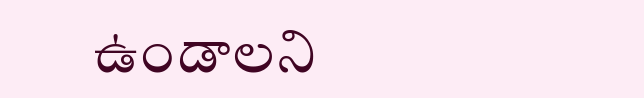ఉండాలని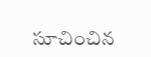సూచించిన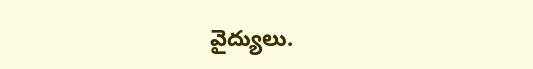వైద్యులు.